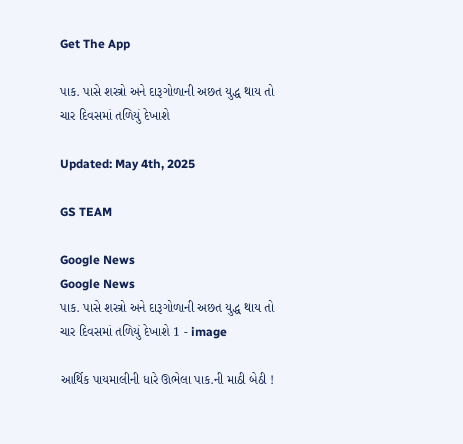Get The App

પાક. પાસે શસ્ત્રો અને દારૂગોળાની અછત યુદ્ધ થાય તો ચાર દિવસમાં તળિયું દેખાશે

Updated: May 4th, 2025

GS TEAM

Google News
Google News
પાક. પાસે શસ્ત્રો અને દારૂગોળાની અછત યુદ્ધ થાય તો ચાર દિવસમાં તળિયું દેખાશે 1 - image

આર્થિક પાયમાલીની ધારે ઊભેલા પાક.ની માઠી બેઠી !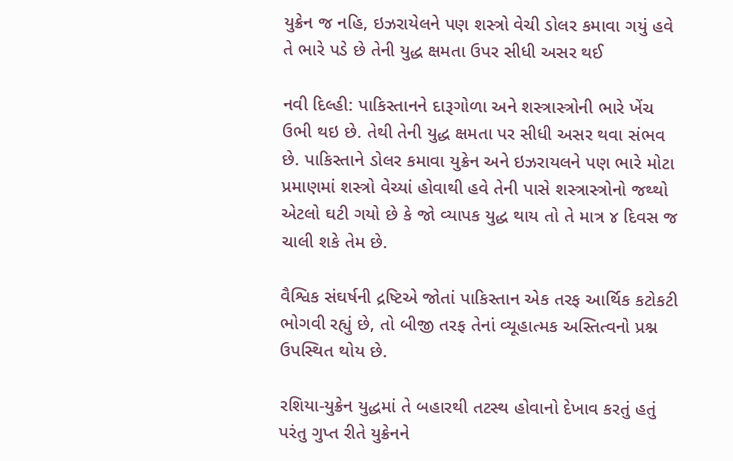યુક્રેન જ નહિ, ઇઝરાયેલને પણ શસ્ત્રો વેચી ડોલર કમાવા ગયું હવે તે ભારે પડે છે તેની યુદ્ધ ક્ષમતા ઉપર સીધી અસર થઈ

નવી દિલ્હી: પાકિસ્તાનને દારૂગોળા અને શસ્ત્રાસ્ત્રોની ભારે ખેંચ ઉભી થઇ છે. તેથી તેની યુદ્ધ ક્ષમતા પર સીધી અસર થવા સંભવ છે. પાકિસ્તાને ડોલર કમાવા યુક્રેન અને ઇઝરાયલને પણ ભારે મોટા પ્રમાણમાં શસ્ત્રો વેચ્યાં હોવાથી હવે તેની પાસે શસ્ત્રાસ્ત્રોનો જથ્થો એટલો ઘટી ગયો છે કે જો વ્યાપક યુદ્ધ થાય તો તે માત્ર ૪ દિવસ જ ચાલી શકે તેમ છે.

વૈશ્વિક સંઘર્ષની દ્રષ્ટિએ જોતાં પાકિસ્તાન એક તરફ આર્થિક કટોકટી ભોગવી રહ્યું છે, તો બીજી તરફ તેનાં વ્યૂહાત્મક અસ્તિત્વનો પ્રશ્ન ઉપસ્થિત થોય છે.

રશિયા-યુક્રેન યુદ્ધમાં તે બહારથી તટસ્થ હોવાનો દેખાવ કરતું હતું પરંતુ ગુપ્ત રીતે યુક્રેનને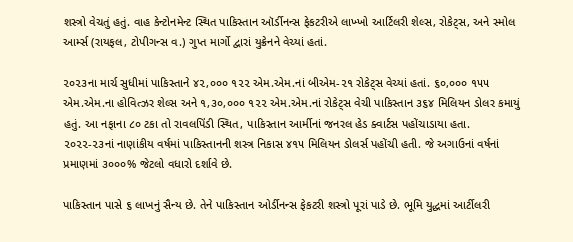શસ્ત્રો વેચતું હતું. વાહ કેન્ટોનમેન્ટ સ્થિત પાકિસ્તાન ઑર્ડીનન્સ ફેકટરીએ લાખ્ખો આર્ટિલરી શેલ્સ, રોકેટ્સ, અને સ્મોલ આર્મ્સ (રાયફલ, ટોપીગન્સ વ.) ગુપ્ત માર્ગો દ્વારાં યુક્રેનને વેચ્યાં હતાં.

૨૦૨૩ના માર્ચ સુધીમાં પાકિસ્તાને ૪૨,૦૦૦ ૧૨૨ એમ.એમ.નાં બીએમ-૨૧ રોકેટ્સ વેચ્યાં હતાં. ૬૦,૦૦૦ ૧૫૫ એમ.એમ.ના હોવિત્ઝર શેલ્સ અને ૧,૩૦,૦૦૦ ૧૨૨ એમ.એમ.નાં રોકેટ્સ વેચી પાકિસ્તાન ૩૬૪ મિલિયન ડોલર કમાયું હતું. આ નફાના ૮૦ ટકા તો રાવલપિંડી સ્થિત, પાકિસ્તાન આર્મીનાં જનરલ હેડ ક્વાર્ટસ પહોંચાડાયા હતા. ૨૦૨૨-૨૩નાં નાણાંકીય વર્ષમાં પાકિસ્તાનની શસ્ત્ર નિકાસ ૪૧૫ મિલિયન ડોલર્સ પહોંચી હતી. જે અગાઉનાં વર્ષનાં પ્રમાણમાં ૩૦૦૦% જેટલો વધારો દર્શાવે છે.

પાકિસ્તાન પાસે ૬ લાખનું સૈન્ય છે. તેને પાકિસ્તાન ઓર્ડીનન્સ ફેકટરી શસ્ત્રો પૂરાં પાડે છે. ભૂમિ યુદ્ધમાં આર્ટીલરી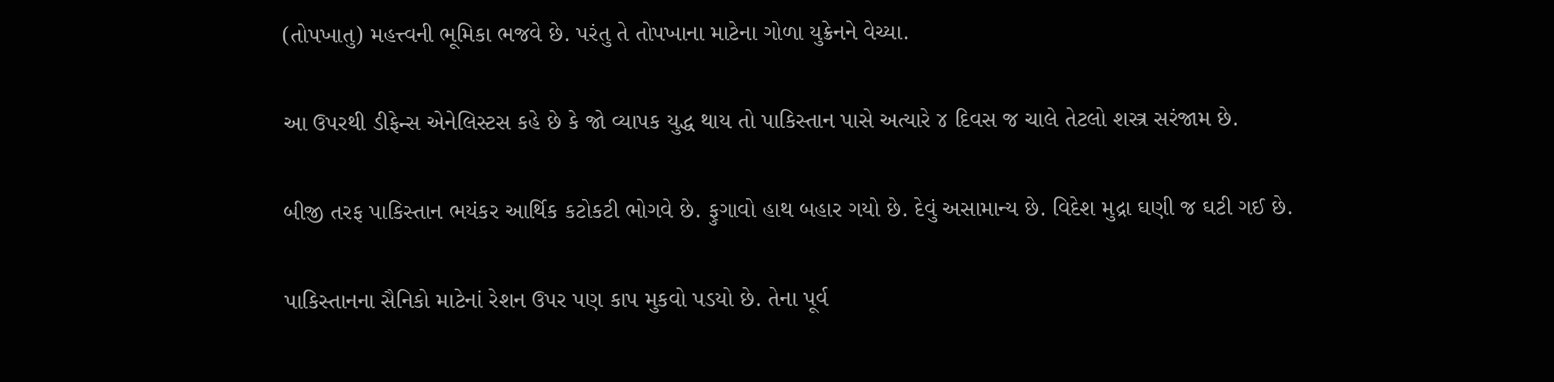(તોપખાતુ) મહત્ત્વની ભૂમિકા ભજવે છે. પરંતુ તે તોપખાના માટેના ગોળા યુક્રેનને વેચ્યા.

આ ઉપરથી ડીફેન્સ એનેલિસ્ટસ કહે છે કે જો વ્યાપક યુદ્ધ થાય તો પાકિસ્તાન પાસે અત્યારે ૪ દિવસ જ ચાલે તેટલો શસ્ત્ર સરંજામ છે.

બીજી તરફ પાકિસ્તાન ભયંકર આર્થિક કટોકટી ભોગવે છે. ફુગાવો હાથ બહાર ગયો છે. દેવું અસામાન્ય છે. વિદેશ મુદ્રા ઘણી જ ઘટી ગઈ છે.

પાકિસ્તાનના સૈનિકો માટેનાં રેશન ઉપર પણ કાપ મુકવો પડયો છે. તેના પૂર્વ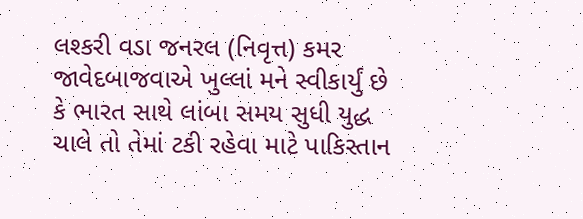લશ્કરી વડા જનરલ (નિવૃત્ત) કમર જાવેદબાજવાએ ખુલ્લાં મને સ્વીકાર્યું છે કે ભારત સાથે લાંબા સમય સુધી યુદ્ધ ચાલે તો તેમાં ટકી રહેવા માટે પાકિસ્તાન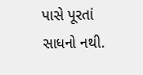પાસે પૂરતાં સાધનો નથી.